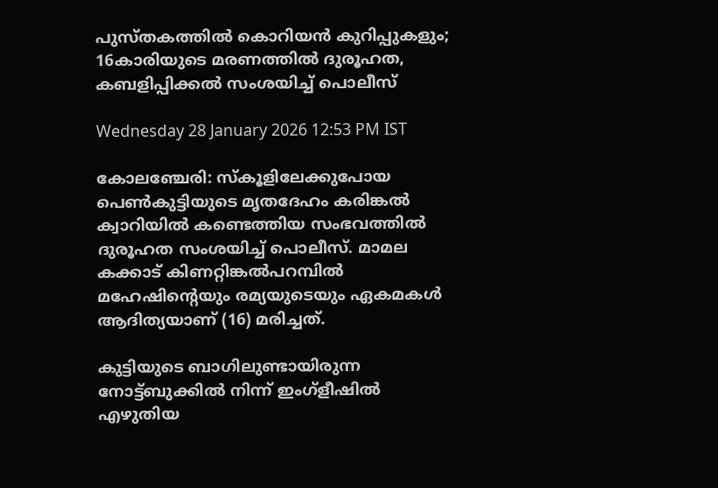പുസ്‌തകത്തിൽ കൊറിയൻ കുറിപ്പുകളും; 16കാരിയുടെ മരണത്തിൽ ദുരൂഹത, കബളിപ്പിക്കൽ സംശയിച്ച് പൊലീസ്

Wednesday 28 January 2026 12:53 PM IST

കോലഞ്ചേരി: സ്കൂളിലേക്കുപോയ പെൺകുട്ടിയുടെ മൃതദേഹം കരിങ്കൽ ക്വാറിയിൽ കണ്ടെത്തിയ സംഭവത്തിൽ ദുരൂഹത സംശയിച്ച് പൊലീസ്. മാമല കക്കാട് കിണറ്റിങ്കൽപറമ്പിൽ മഹേഷിന്റെയും രമ്യയുടെയും ഏകമകൾ ആദിത്യയാണ് (16) മരിച്ചത്.

കുട്ടിയുടെ ബാഗിലുണ്ടായിരുന്ന നോട്ട്‌ബുക്കിൽ നിന്ന് ഇംഗ്ളീഷിൽ എഴുതിയ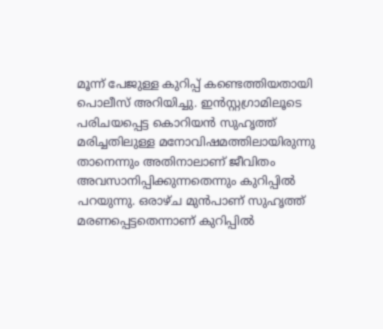മൂന്ന് പേജുള്ള കുറിപ്പ് കണ്ടെത്തിയതായി പൊലീസ് അറിയിച്ചു. ഇൻസ്റ്റഗ്രാമിലൂടെ പരിചയപ്പെട്ട കൊറിയൻ സുഹൃത്ത് മരിച്ചതിലുള്ള മനോവിഷമത്തിലായിരുന്നു താനെന്നും അതിനാലാണ് ജീവിതം അവസാനിപ്പിക്കുന്നതെന്നും കുറിപ്പിൽ പറയുന്നു. ഒരാഴ്‌ച മുൻപാണ് സുഹൃത്ത് മരണപ്പെട്ടതെന്നാണ് കുറിപ്പിൽ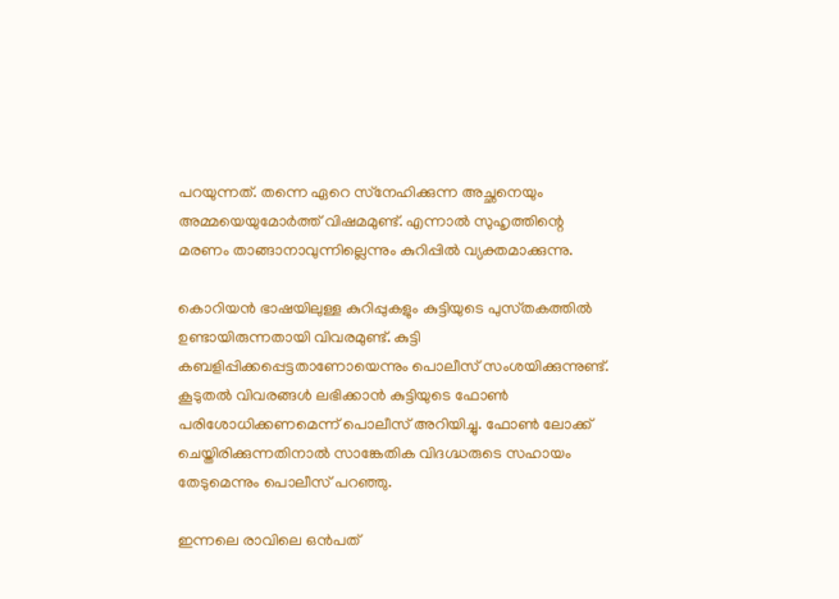പറയുന്നത്. തന്നെ ഏറെ സ്‌നേഹിക്കുന്ന അച്ഛനെയും അമ്മയെയുമോർത്ത് വിഷമമുണ്ട്. എന്നാൽ സുഹൃത്തിന്റെ മരണം താങ്ങാനാവുന്നില്ലെന്നും കുറിപ്പിൽ വ്യക്തമാക്കുന്നു.

കൊറിയൻ ഭാഷയിലുള്ള കുറിപ്പുകളും കുട്ടിയുടെ പുസ്‌തകത്തിൽ ഉണ്ടായിരുന്നതായി വിവരമുണ്ട്. കുട്ടി കബളിപ്പിക്കപ്പെട്ടതാണോയെന്നും പൊലീസ് സംശയിക്കുന്നുണ്ട്. കൂടുതൽ വിവരങ്ങൾ ലഭിക്കാൻ കുട്ടിയുടെ ഫോൺ പരിശോധിക്കണമെന്ന് പൊലീസ് അറിയിച്ചു. ഫോൺ ലോക്ക് ചെയ്തിരിക്കുന്നതിനാൽ സാങ്കേതിക വിദഗ്ദ്ധരുടെ സഹായം തേടുമെന്നും പൊലീസ് പറഞ്ഞു.

ഇന്നലെ രാവിലെ ഒൻപത്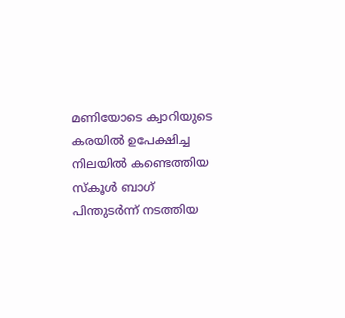മണിയോടെ ക്വാറിയുടെ കരയിൽ ഉപേക്ഷിച്ച നിലയിൽ കണ്ടെത്തിയ സ്കൂൾ ബാഗ് പിന്തുടർന്ന് നടത്തിയ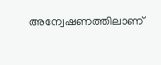അന്വേഷണത്തിലാണ്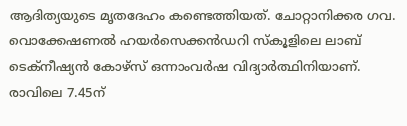ആദിത്യയുടെ മൃതദേഹം കണ്ടെത്തിയത്. ചോറ്റാനിക്കര ഗവ. വൊക്കേഷണൽ ഹയർസെക്കൻഡറി സ്കൂളിലെ ലാബ് ടെക്നീഷ്യൻ കോഴ്സ് ഒന്നാംവർഷ വിദ്യാർത്ഥിനിയാണ്. രാവിലെ 7.45ന്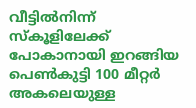വീട്ടിൽനിന്ന് സ്കൂളിലേക്ക് പോകാനായി ഇറങ്ങിയ പെൺകുട്ടി 100 മീറ്റർ അകലെയുള്ള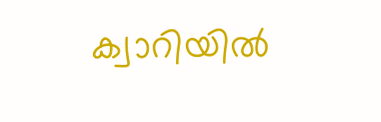ക്വാറിയിൽ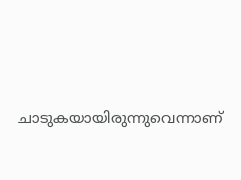ചാടുകയായിരുന്നുവെന്നാണ്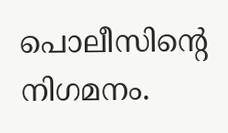പൊലീസിന്റെ നിഗമനം.